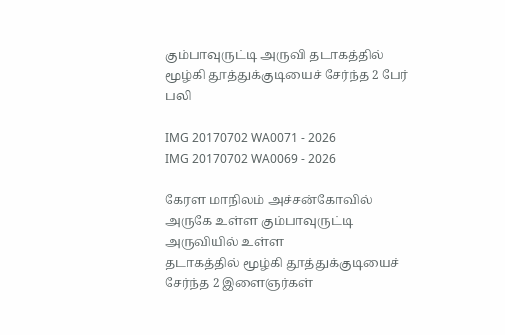கும்பாவுருட்டி அருவி தடாகத்தில் மூழ்கி தூத்துக்குடியைச் சேர்ந்த 2 பேர் பலி

IMG 20170702 WA0071 - 2026
IMG 20170702 WA0069 - 2026

கேரள மாநிலம் அச்சன்கோவில் அருகே உள்ள கும்பாவுருட்டி அருவியில் உள்ள
தடாகத்தில் மூழ்கி தூத்துக்குடியைச் சேர்ந்த 2 இளைஞர்கள்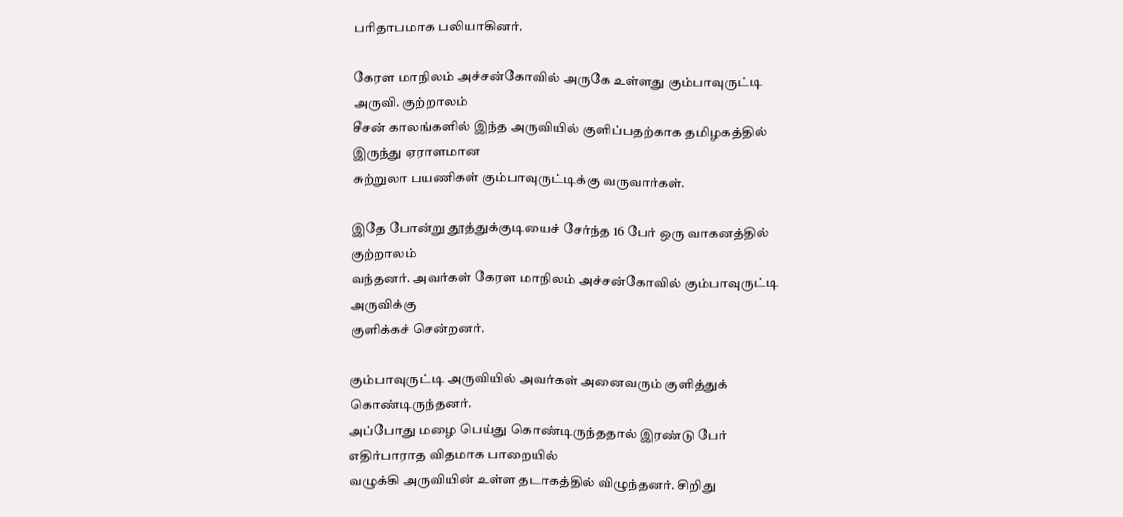பரிதாபமாக பலியாகினர்.

கேரள மாநிலம் அச்சன்கோவில் அருகே உள்ளது கும்பாவுருட்டி அருவி. குற்றாலம்
சீசன் காலங்களில் இந்த அருவியில் குளிப்பதற்காக தமிழகத்தில் இருந்து ஏராளமான
சுற்றுலா பயணிகள் கும்பாவுருட்டிக்கு வருவார்கள்.

இதே போன்று தூத்துக்குடியைச் சேர்ந்த 16 பேர் ஒரு வாகனத்தில் குற்றாலம்
வந்தனர். அவர்கள் கேரள மாநிலம் அச்சன்கோவில் கும்பாவுருட்டி அருவிக்கு
குளிக்கச் சென்றனர்.

கும்பாவுருட்டி அருவியில் அவர்கள் அனைவரும் குளித்துக் கொண்டிருந்தனர்.
அப்போது மழை பெய்து கொண்டிருந்ததால் இரண்டு பேர் எதிர்பாராத விதமாக பாறையில்
வழுக்கி அருவியின் உள்ள தடாகத்தில் விழுந்தனர். சிறிது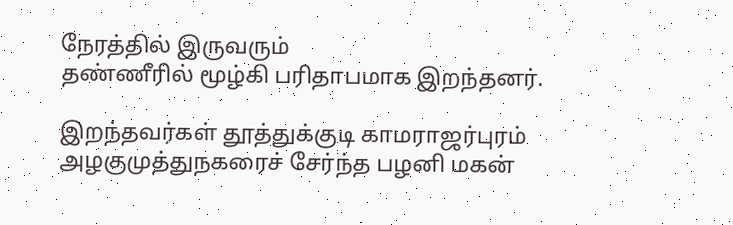நேரத்தில் இருவரும்
தண்ணீரில் மூழ்கி பரிதாபமாக இறந்தனர்.

இறந்தவர்கள் தூத்துக்குடி காமராஜர்புரம் அழகுமுத்துநகரைச் சேர்ந்த பழனி மகன்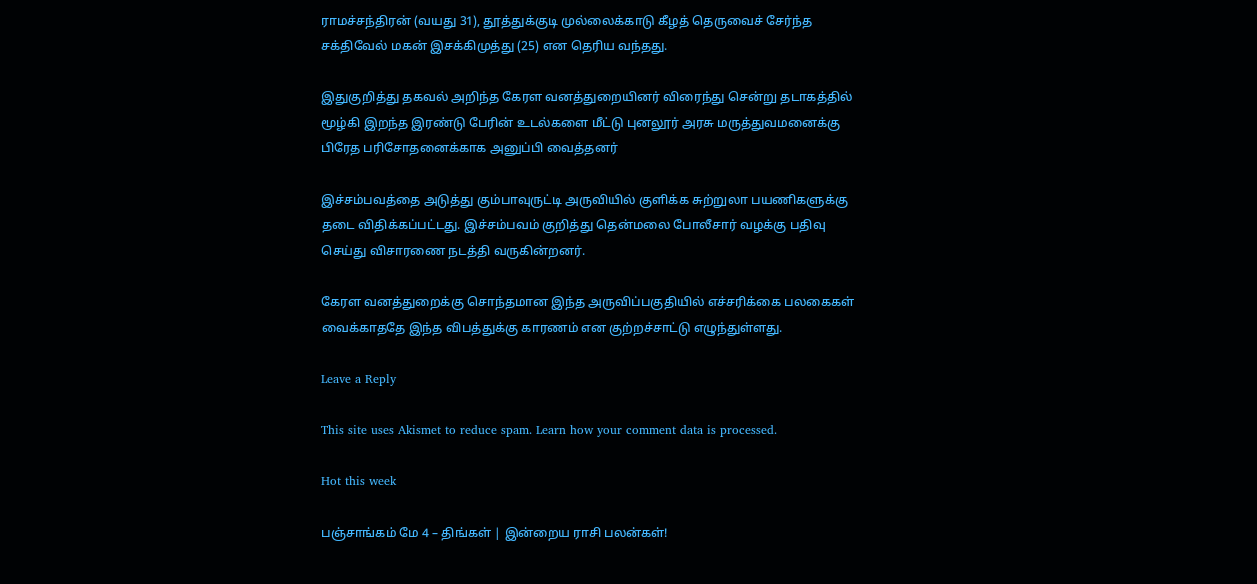ராமச்சந்திரன் (வயது 31), தூத்துக்குடி முல்லைக்காடு கீழத் தெருவைச் சேர்ந்த
சக்திவேல் மகன் இசக்கிமுத்து (25) என தெரிய வந்தது.

இதுகுறித்து தகவல் அறிந்த கேரள வனத்துறையினர் விரைந்து சென்று தடாகத்தில்
மூழ்கி இறந்த இரண்டு பேரின் உடல்களை மீட்டு புனலூர் அரசு மருத்துவமனைக்கு
பிரேத பரிசோதனைக்காக அனுப்பி வைத்தனர்

இச்சம்பவத்தை அடுத்து கும்பாவுருட்டி அருவியில் குளிக்க சுற்றுலா பயணிகளுக்கு
தடை விதிக்கப்பட்டது. இச்சம்பவம் குறித்து தென்மலை போலீசார் வழக்கு பதிவு
செய்து விசாரணை நடத்தி வருகின்றனர்.

கேரள வனத்துறைக்கு சொந்தமான இந்த அருவிப்பகுதியில் எச்சரிக்கை பலகைகள்
வைக்காததே இந்த விபத்துக்கு காரணம் என குற்றச்சாட்டு எழுந்துள்ளது.

Leave a Reply

This site uses Akismet to reduce spam. Learn how your comment data is processed.

Hot this week

பஞ்சாங்கம் மே 4 – திங்கள் | இன்றைய ராசி பலன்கள்!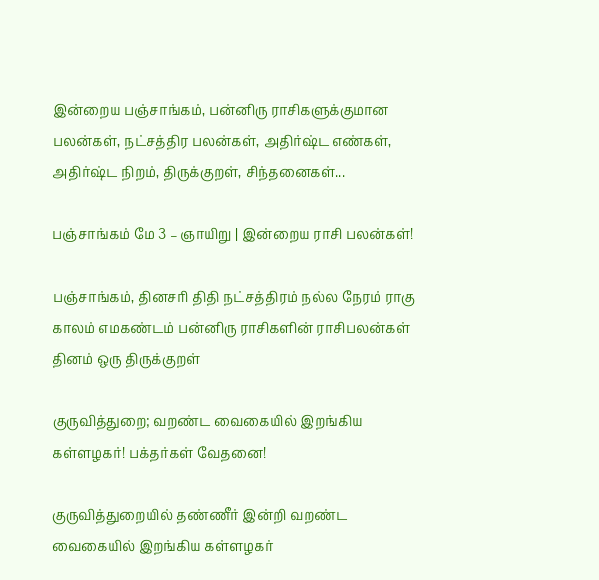இன்றைய பஞ்சாங்கம், பன்னிரு ராசிகளுக்குமான பலன்கள், நட்சத்திர பலன்கள், அதிர்ஷ்ட எண்கள், அதிர்ஷ்ட நிறம், திருக்குறள், சிந்தனைகள்...

பஞ்சாங்கம் மே 3 – ஞாயிறு | இன்றைய ராசி பலன்கள்!

பஞ்சாங்கம், தினசரி திதி நட்சத்திரம் நல்ல நேரம் ராகு காலம் எமகண்டம் பன்னிரு ராசிகளின் ராசிபலன்கள் தினம் ஒரு திருக்குறள்

குருவித்துறை; வறண்ட வைகையில் இறங்கிய கள்ளழகர்! பக்தர்கள் வேதனை!

குருவித்துறையில் தண்ணீர் இன்றி வறண்ட வைகையில் இறங்கிய கள்ளழகர்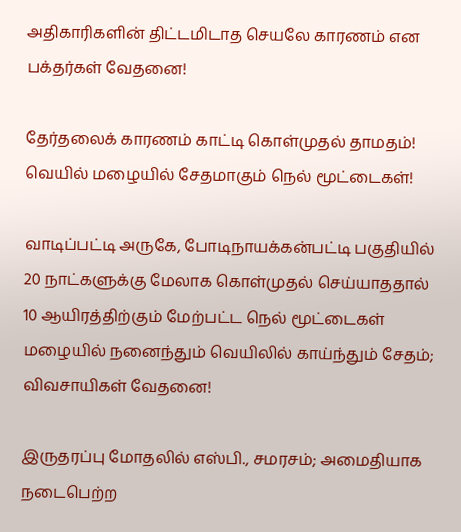அதிகாரிகளின் திட்டமிடாத செயலே காரணம் என பக்தர்கள் வேதனை!

தேர்தலைக் காரணம் காட்டி கொள்முதல் தாமதம்! வெயில் மழையில் சேதமாகும் நெல் மூட்டைகள்!

வாடிப்பட்டி அருகே, போடிநாயக்கன்பட்டி பகுதியில் 20 நாட்களுக்கு மேலாக கொள்முதல் செய்யாததால் 10 ஆயிரத்திற்கும் மேற்பட்ட நெல் மூட்டைகள் மழையில் நனைந்தும் வெயிலில் காய்ந்தும் சேதம்; விவசாயிகள் வேதனை!

இருதரப்பு மோதலில் எஸ்பி., சமரசம்; அமைதியாக நடைபெற்ற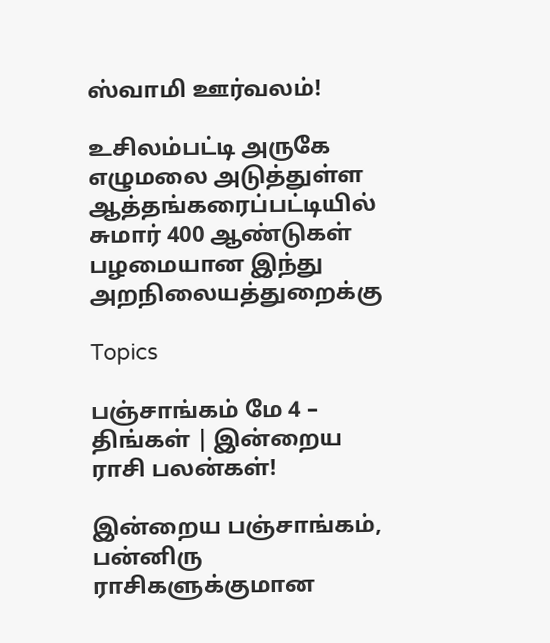ஸ்வாமி ஊர்வலம்!

உசிலம்பட்டி அருகே எழுமலை அடுத்துள்ள ஆத்தங்கரைப்பட்டியில் சுமார் 400 ஆண்டுகள் பழமையான இந்து அறநிலையத்துறைக்கு

Topics

பஞ்சாங்கம் மே 4 – திங்கள் | இன்றைய ராசி பலன்கள்!

இன்றைய பஞ்சாங்கம், பன்னிரு ராசிகளுக்குமான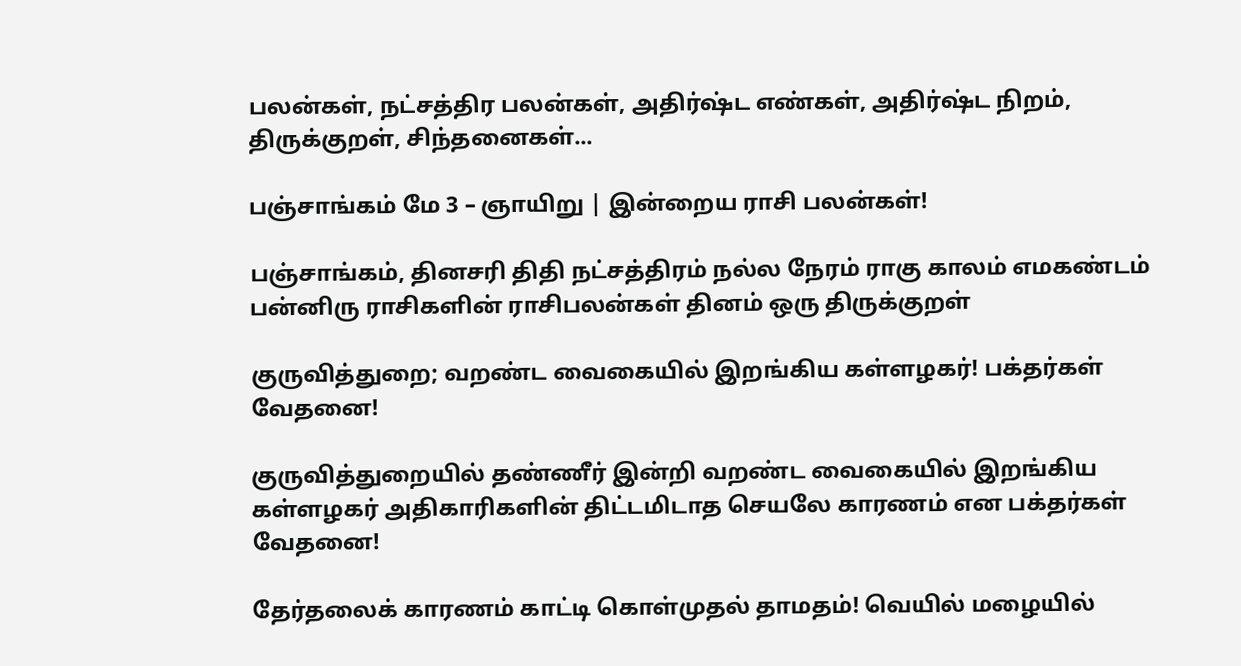பலன்கள், நட்சத்திர பலன்கள், அதிர்ஷ்ட எண்கள், அதிர்ஷ்ட நிறம், திருக்குறள், சிந்தனைகள்...

பஞ்சாங்கம் மே 3 – ஞாயிறு | இன்றைய ராசி பலன்கள்!

பஞ்சாங்கம், தினசரி திதி நட்சத்திரம் நல்ல நேரம் ராகு காலம் எமகண்டம் பன்னிரு ராசிகளின் ராசிபலன்கள் தினம் ஒரு திருக்குறள்

குருவித்துறை; வறண்ட வைகையில் இறங்கிய கள்ளழகர்! பக்தர்கள் வேதனை!

குருவித்துறையில் தண்ணீர் இன்றி வறண்ட வைகையில் இறங்கிய கள்ளழகர் அதிகாரிகளின் திட்டமிடாத செயலே காரணம் என பக்தர்கள் வேதனை!

தேர்தலைக் காரணம் காட்டி கொள்முதல் தாமதம்! வெயில் மழையில்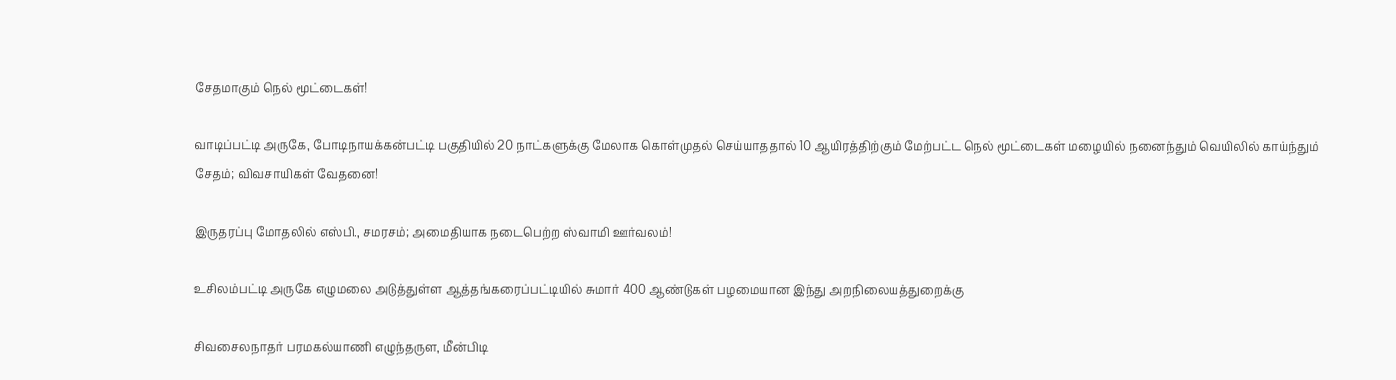சேதமாகும் நெல் மூட்டைகள்!

வாடிப்பட்டி அருகே, போடிநாயக்கன்பட்டி பகுதியில் 20 நாட்களுக்கு மேலாக கொள்முதல் செய்யாததால் 10 ஆயிரத்திற்கும் மேற்பட்ட நெல் மூட்டைகள் மழையில் நனைந்தும் வெயிலில் காய்ந்தும் சேதம்; விவசாயிகள் வேதனை!

இருதரப்பு மோதலில் எஸ்பி., சமரசம்; அமைதியாக நடைபெற்ற ஸ்வாமி ஊர்வலம்!

உசிலம்பட்டி அருகே எழுமலை அடுத்துள்ள ஆத்தங்கரைப்பட்டியில் சுமார் 400 ஆண்டுகள் பழமையான இந்து அறநிலையத்துறைக்கு

சிவசைலநாதர் பரமகல்யாணி எழுந்தருள, மீன்பிடி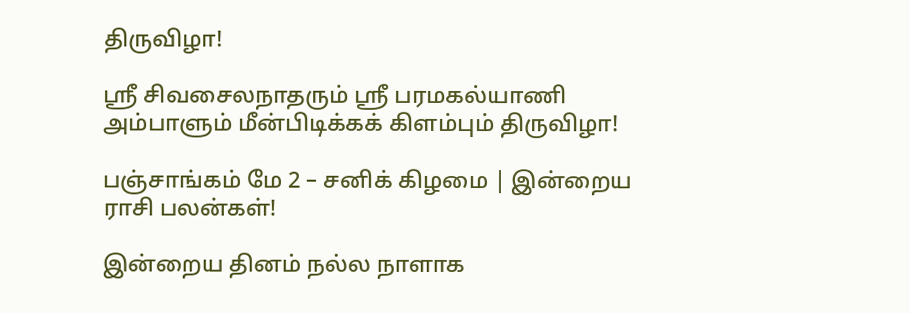திருவிழா!

ஸ்ரீ சிவசைலநாதரும் ஸ்ரீ பரமகல்யாணி அம்பாளும் மீன்பிடிக்கக் கிளம்பும் திருவிழா!

பஞ்சாங்கம் மே 2 – சனிக் கிழமை | இன்றைய ராசி பலன்கள்!

இன்றைய தினம் நல்ல நாளாக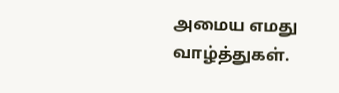அமைய எமது வாழ்த்துகள்.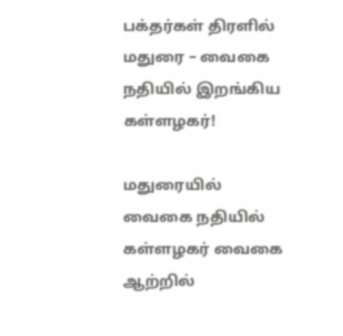பக்தர்கள் திரளில் மதுரை – வைகை நதியில் இறங்கிய கள்ளழகர்!

மதுரையில் வைகை நதியில் கள்ளழகர் வைகை ஆற்றில்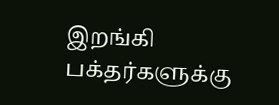இறங்கி பக்தர்களுக்கு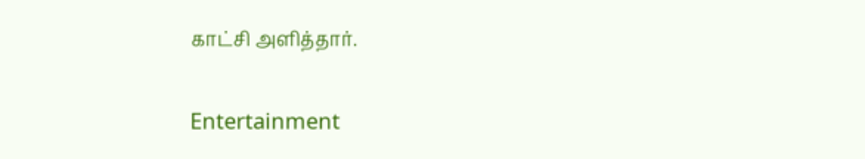காட்சி அளித்தார்.

Entertainment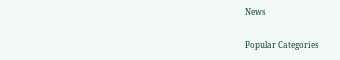News

Popular Categories